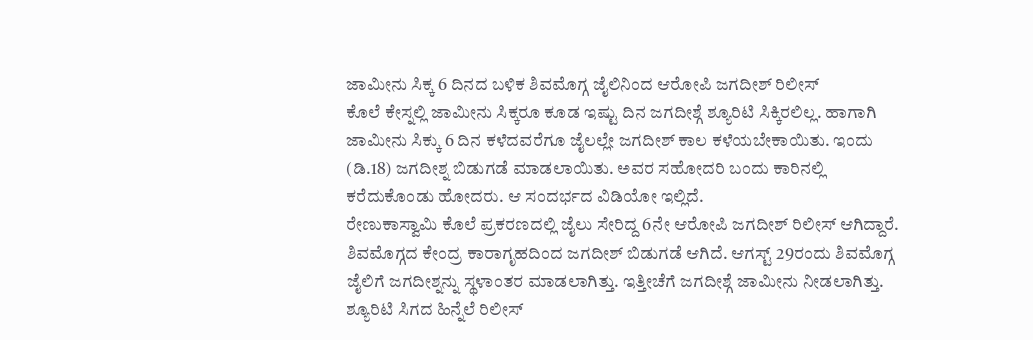ಜಾಮೀನು ಸಿಕ್ಕ 6 ದಿನದ ಬಳಿಕ ಶಿವಮೊಗ್ಗ ಜೈಲಿನಿಂದ ಆರೋಪಿ ಜಗದೀಶ್ ರಿಲೀಸ್
ಕೊಲೆ ಕೇಸ್ನಲ್ಲಿ ಜಾಮೀನು ಸಿಕ್ಕರೂ ಕೂಡ ಇಷ್ಟು ದಿನ ಜಗದೀಶ್ಗೆ ಶ್ಯೂರಿಟಿ ಸಿಕ್ಕಿರಲಿಲ್ಲ. ಹಾಗಾಗಿ ಜಾಮೀನು ಸಿಕ್ಕು 6 ದಿನ ಕಳೆದವರೆಗೂ ಜೈಲಲ್ಲೇ ಜಗದೀಶ್ ಕಾಲ ಕಳೆಯಬೇಕಾಯಿತು. ಇಂದು (ಡಿ.18) ಜಗದೀಶ್ನ ಬಿಡುಗಡೆ ಮಾಡಲಾಯಿತು. ಅವರ ಸಹೋದರಿ ಬಂದು ಕಾರಿನಲ್ಲಿ ಕರೆದುಕೊಂಡು ಹೋದರು. ಆ ಸಂದರ್ಭದ ವಿಡಿಯೋ ಇಲ್ಲಿದೆ.
ರೇಣುಕಾಸ್ವಾಮಿ ಕೊಲೆ ಪ್ರಕರಣದಲ್ಲಿ ಜೈಲು ಸೇರಿದ್ದ 6ನೇ ಆರೋಪಿ ಜಗದೀಶ್ ರಿಲೀಸ್ ಆಗಿದ್ದಾರೆ. ಶಿವಮೊಗ್ಗದ ಕೇಂದ್ರ ಕಾರಾಗೃಹದಿಂದ ಜಗದೀಶ್ ಬಿಡುಗಡೆ ಆಗಿದೆ. ಆಗಸ್ಟ್ 29ರಂದು ಶಿವಮೊಗ್ಗ ಜೈಲಿಗೆ ಜಗದೀಶ್ನನ್ನು ಸ್ಥಳಾಂತರ ಮಾಡಲಾಗಿತ್ತು. ಇತ್ತೀಚೆಗೆ ಜಗದೀಶ್ಗೆ ಜಾಮೀನು ನೀಡಲಾಗಿತ್ತು. ಶ್ಯೂರಿಟಿ ಸಿಗದ ಹಿನ್ನೆಲೆ ರಿಲೀಸ್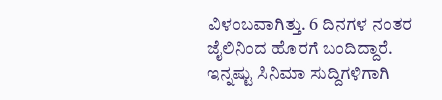ವಿಳಂಬವಾಗಿತ್ತು. 6 ದಿನಗಳ ನಂತರ ಜೈಲಿನಿಂದ ಹೊರಗೆ ಬಂದಿದ್ದಾರೆ.
ಇನ್ನಷ್ಟು ಸಿನಿಮಾ ಸುದ್ದಿಗಳಿಗಾಗಿ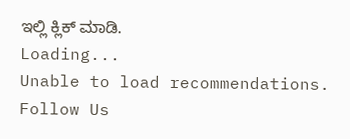ಇಲ್ಲಿ ಕ್ಲಿಕ್ ಮಾಡಿ.
Loading...
Unable to load recommendations.
Follow Us